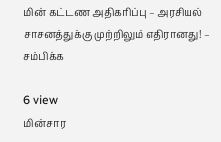மின் கட்டண அதிகரிப்பு – அரசியல் சாசனத்துக்கு முற்றிலும் எதிரானது! – சம்பிக்க

6 view
மின்சார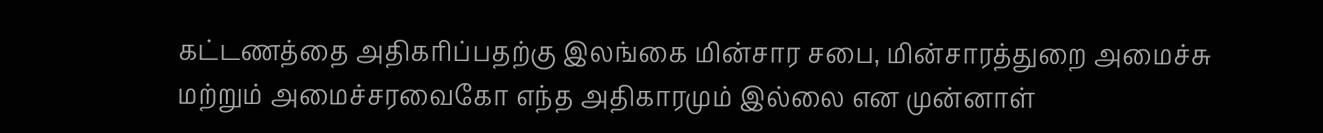கட்டணத்தை அதிகரிப்பதற்கு இலங்கை மின்சார சபை, மின்சாரத்துறை அமைச்சு மற்றும் அமைச்சரவைகோ எந்த அதிகாரமும் இல்லை என முன்னாள்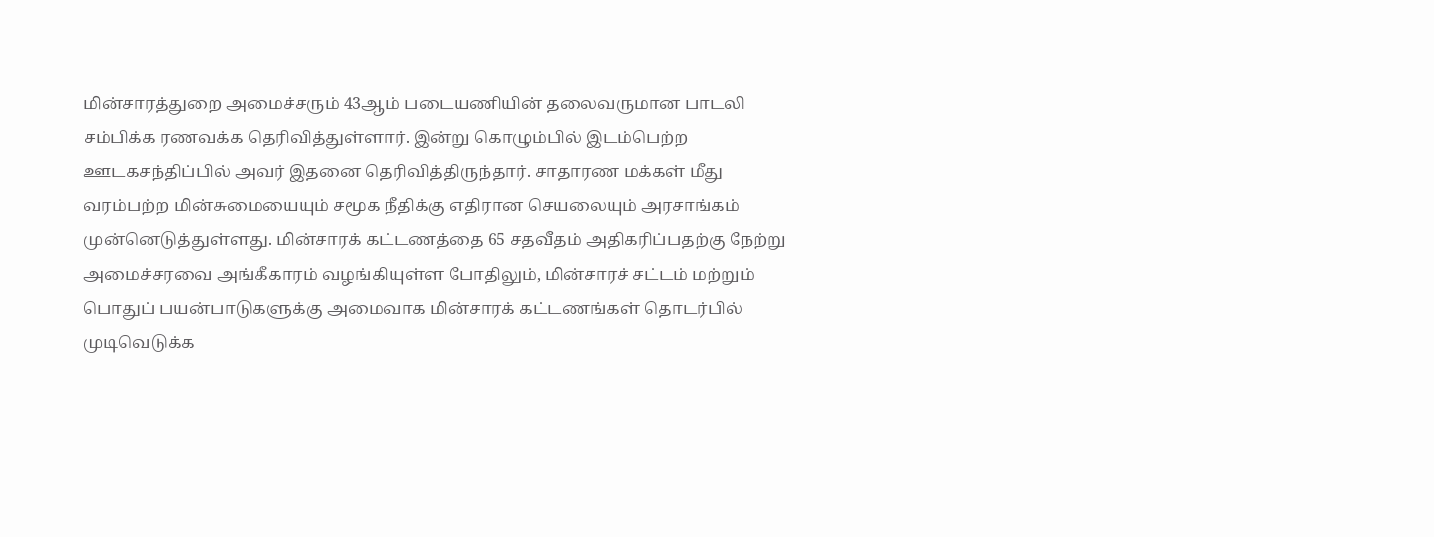மின்சாரத்துறை அமைச்சரும் 43ஆம் படையணியின் தலைவருமான பாடலி சம்பிக்க ரணவக்க தெரிவித்துள்ளார். இன்று கொழும்பில் இடம்பெற்ற ஊடகசந்திப்பில் அவர் இதனை தெரிவித்திருந்தார். சாதாரண மக்கள் மீது வரம்பற்ற மின்சுமையையும் சமூக நீதிக்கு எதிரான செயலையும் அரசாங்கம் முன்னெடுத்துள்ளது. மின்சாரக் கட்டணத்தை 65 சதவீதம் அதிகரிப்பதற்கு நேற்று அமைச்சரவை அங்கீகாரம் வழங்கியுள்ள போதிலும், மின்சாரச் சட்டம் மற்றும் பொதுப் பயன்பாடுகளுக்கு அமைவாக மின்சாரக் கட்டணங்கள் தொடர்பில் முடிவெடுக்க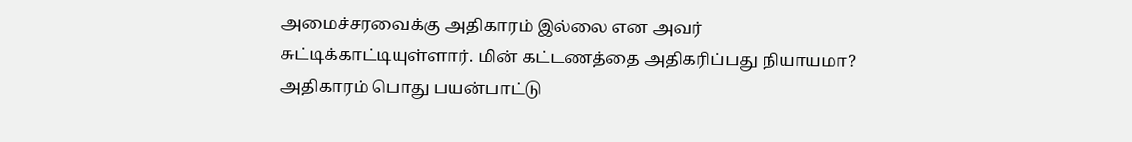அமைச்சரவைக்கு அதிகாரம் இல்லை என அவர் சுட்டிக்காட்டியுள்ளார். மின் கட்டணத்தை அதிகரிப்பது நியாயமா? அதிகாரம் பொது பயன்பாட்டு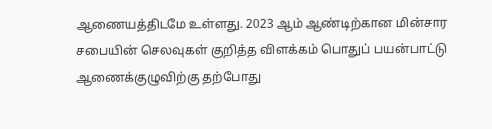ஆணையத்திடமே உள்ளது. 2023 ஆம் ஆண்டிற்கான மின்சார சபையின் செலவுகள் குறித்த விளக்கம் பொதுப் பயன்பாட்டு ஆணைக்குழுவிற்கு தற்போது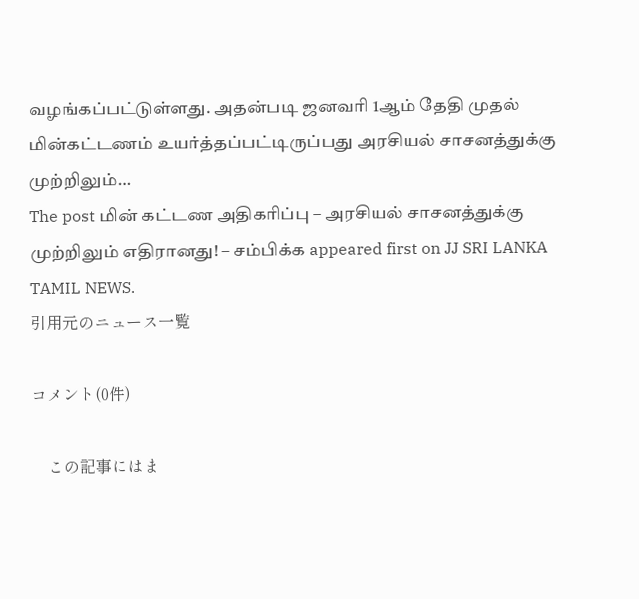வழங்கப்பட்டுள்ளது. அதன்படி ஜனவரி 1ஆம் தேதி முதல் மின்கட்டணம் உயர்த்தப்பட்டிருப்பது அரசியல் சாசனத்துக்கு முற்றிலும்…
The post மின் கட்டண அதிகரிப்பு – அரசியல் சாசனத்துக்கு முற்றிலும் எதிரானது! – சம்பிக்க appeared first on JJ SRI LANKA TAMIL NEWS.
引用元のニュース一覧

コメント(0件)

    この記事にはま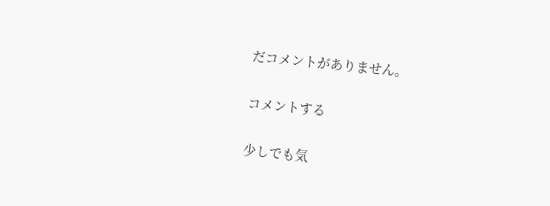だコメントがありません。

コメントする

少しでも気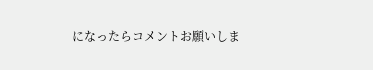になったらコメントお願いしま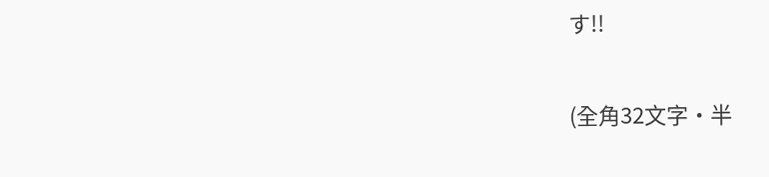す!!

(全角32文字・半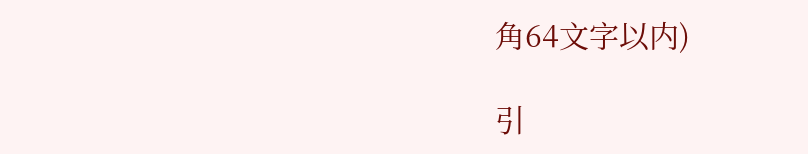角64文字以内)

引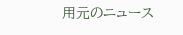用元のニュース